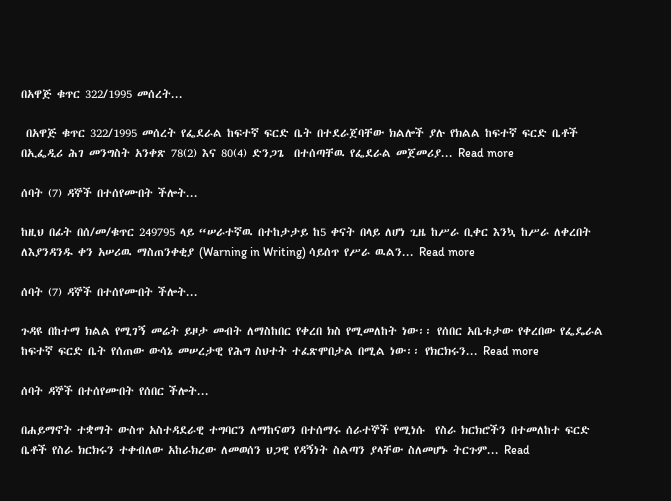በአዋጅ ቁጥር 322/1995 መሰረት...

 በአዋጅ ቁጥር 322/1995 መሰረት የፌደራል ከፍተኛ ፍርድ ቤት በተደራጀባቸው ክልሎች ያሉ የክልል ከፍተኛ ፍርድ ቤቶች በኢፌዲሪ ሕገ መንግስት አንቀጽ 78(2) እና 80(4) ድንጋጌ  በተሰጣቸዉ የፌደራል መጀመሪያ... Read more

ሰባት (7) ዳኞች በተሰየሙበት ችሎት...

ከዚህ በፊት በሰ/መ/ቁጥር 249795 ላይ “ሠራተኛዉ በተከታታይ ከ5 ቀናት በላይ ለሆነ ጊዜ ከሥራ ቢቀር እንኳ ከሥራ ለቀረበት ለእያንዳንዱ ቀን አሠሪዉ ማስጠንቀቂያ (Warning in Writing) ሳይሰጥ የሥራ ዉልን... Read more

ሰባት (7) ዳኞች በተሰየሙበት ችሎት...

ጉዳዩ በከተማ ክልል የሚገኝ መሬት ይዞታ መብት ለማስከበር የቀረበ ክስ የሚመለከት ነው፡፡ የሰበር አቤቱታው የቀረበው የፌዴራል ከፍተኛ ፍርድ ቤት የሰጠው ውሳኔ መሠረታዊ የሕግ ስህተት ተፈጽሞበታል በሚል ነው፡፡ የክርክሩን... Read more

ሰባት ዳኞች በተሰየሙበት የሰበር ችሎት...

በሐይማኖት ተቋማት ውስጥ አስተዳደራዊ ተግባርን ለማከናወን በተሰማሩ ሰራተኞች የሚነሱ  የስራ ክርክሮችን በተመለከተ ፍርድ ቤቶች የስራ ክርክሩን ተቀብለው አከራክረው ለመወሰን ህጋዊ የዳኝነት ስልጣን ያላቸው ስለመሆኑ ትርጉም... Read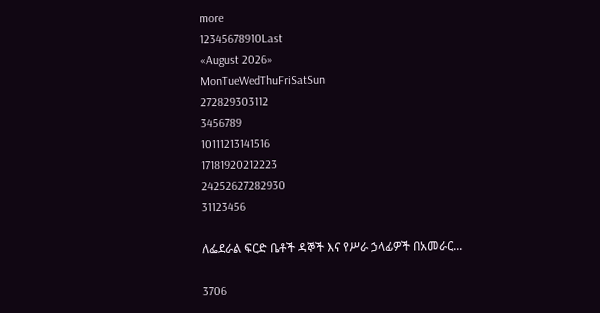more
12345678910Last
«August 2026»
MonTueWedThuFriSatSun
272829303112
3456789
10111213141516
17181920212223
24252627282930
31123456

ለፌደራል ፍርድ ቤቶች ዳኞች እና የሥራ ኃላፊዎች በአመራር...

3706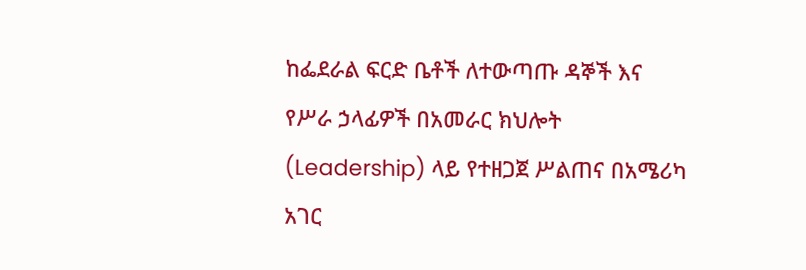ከፌደራል ፍርድ ቤቶች ለተውጣጡ ዳኞች እና የሥራ ኃላፊዎች በአመራር ክህሎት (Leadership) ላይ የተዘጋጀ ሥልጠና በአሜሪካ አገር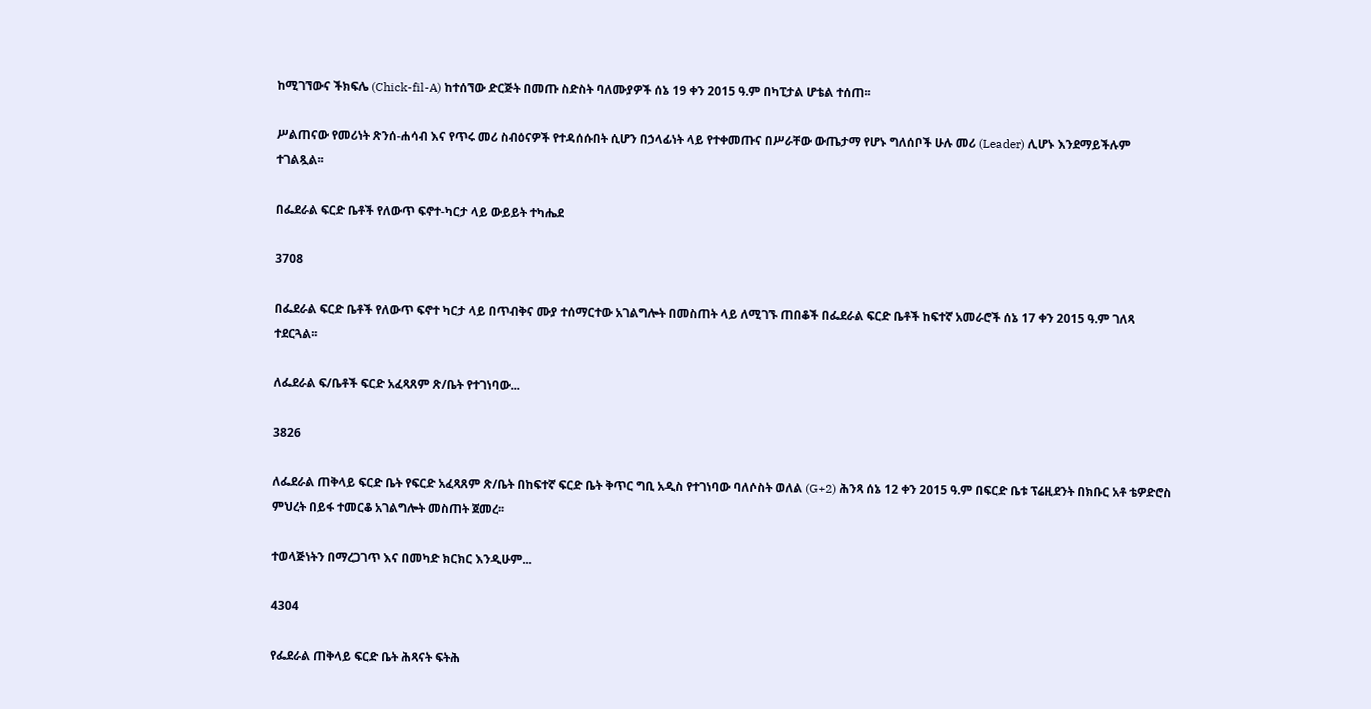ከሚገኘውና ችክፍሌ (Chick-fil-A) ከተሰኘው ድርጅት በመጡ ስድስት ባለሙያዎች ሰኔ 19 ቀን 2015 ዓ.ም በካፒታል ሆቴል ተሰጠ፡፡

ሥልጠናው የመሪነት ጽንሰ-ሐሳብ እና የጥሩ መሪ ስብዕናዎች የተዳሰሱበት ሲሆን በኃላፊነት ላይ የተቀመጡና በሥራቸው ውጤታማ የሆኑ ግለሰቦች ሁሉ መሪ (Leader) ሊሆኑ እንደማይችሉም ተገልጿል፡፡

በፌደራል ፍርድ ቤቶች የለውጥ ፍኖተ-ካርታ ላይ ውይይት ተካሔደ

3708

በፌደራል ፍርድ ቤቶች የለውጥ ፍኖተ ካርታ ላይ በጥብቅና ሙያ ተሰማርተው አገልግሎት በመስጠት ላይ ለሚገኙ ጠበቆች በፌደራል ፍርድ ቤቶች ከፍተኛ አመራሮች ሰኔ 17 ቀን 2015 ዓ.ም ገለጻ ተደርጓል፡፡

ለፌደራል ፍ/ቤቶች ፍርድ አፈጻጸም ጽ/ቤት የተገነባው...

3826

ለፌደራል ጠቅላይ ፍርድ ቤት የፍርድ አፈጻጸም ጽ/ቤት በከፍተኛ ፍርድ ቤት ቅጥር ግቢ አዲስ የተገነባው ባለሶስት ወለል (G+2) ሕንጻ ሰኔ 12 ቀን 2015 ዓ.ም በፍርድ ቤቱ ፕሬዚደንት በክቡር አቶ ቴዎድሮስ ምህረት በይፋ ተመርቆ አገልግሎት መስጠት ጀመረ፡፡

ተወላጅነትን በማረጋገጥ እና በመካድ ክርክር እንዲሁም...

4304

የፌደራል ጠቅላይ ፍርድ ቤት ሕጻናት ፍትሕ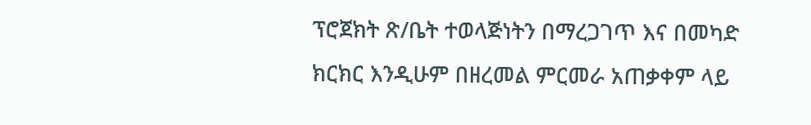ፕሮጀክት ጽ/ቤት ተወላጅነትን በማረጋገጥ እና በመካድ ክርክር እንዲሁም በዘረመል ምርመራ አጠቃቀም ላይ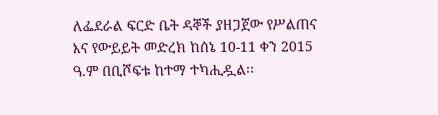ለፌደራል ፍርድ ቤት ዳኞች ያዘጋጀው የሥልጠና እና የውይይት መድረክ ከሰኔ 10-11 ቀን 2015 ዓ.ም በቢሾፍቱ ከተማ ተካሒዷል፡፡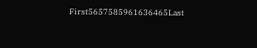First5657585961636465Last